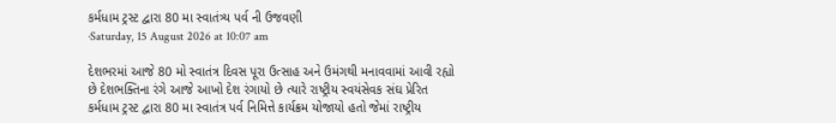કર્મધામ ટ્રસ્ટ દ્વારા 80 મા સ્વાતંત્ર્ય પર્વ ની ઉજવણી
·Saturday, 15 August 2026 at 10:07 am

દેશભરમાં આજે 80 મો સ્વાતંત્ર દિવસ પૂરા ઉત્સાહ અને ઉમંગથી મનાવવામાં આવી રહ્યો છે દેશભક્તિના રંગે આજે આખો દેશ રંગાયો છે ત્યારે રાષ્ટ્રીય સ્વયંસેવક સંઘ પ્રેરિત કર્મધામ ટ્રસ્ટ દ્વારા 80 મા સ્વાતંત્ર પર્વ નિમિત્તે કાર્યક્રમ યોજાયો હતો જેમાં રાષ્ટ્રીય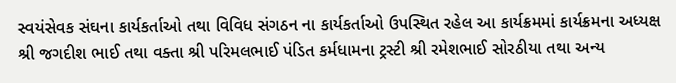સ્વયંસેવક સંઘના કાર્યકર્તાઓ તથા વિવિધ સંગઠન ના કાર્યકર્તાઓ ઉપસ્થિત રહેલ આ કાર્યક્રમમાં કાર્યક્રમના અધ્યક્ષ શ્રી જગદીશ ભાઈ તથા વક્તા શ્રી પરિમલભાઈ પંડિત કર્મધામના ટ્રસ્ટી શ્રી રમેશભાઈ સોરઠીયા તથા અન્ય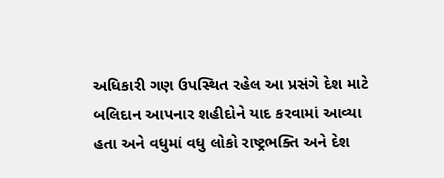અધિકારી ગણ ઉપસ્થિત રહેલ આ પ્રસંગે દેશ માટે બલિદાન આપનાર શહીદોને યાદ કરવામાં આવ્યા હતા અને વધુમાં વધુ લોકો રાષ્ટ્રભક્તિ અને દેશ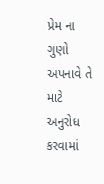પ્રેમ ના ગુણો અપનાવે તે માટે અનુરોધ કરવામાં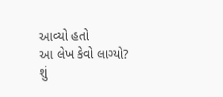આવ્યો હતો
આ લેખ કેવો લાગ્યો?
શું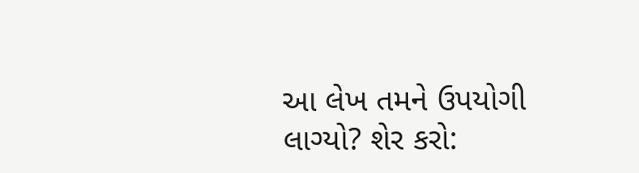આ લેખ તમને ઉપયોગી લાગ્યો? શેર કરો: